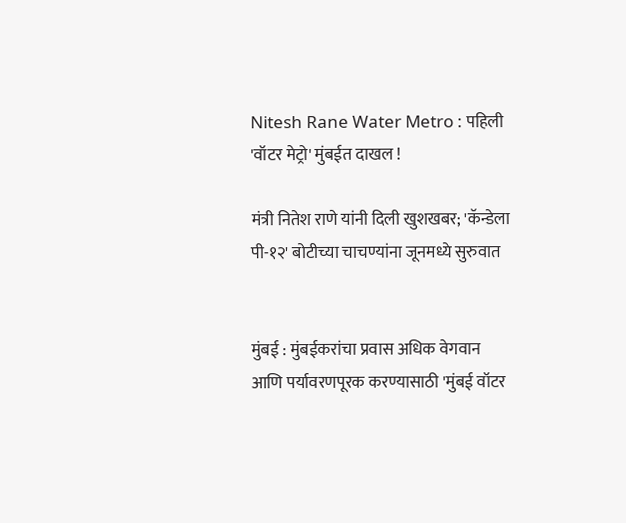Nitesh Rane Water Metro : पहिली 'वॉटर मेट्रो' मुंबईत दाखल !

मंत्री नितेश राणे यांनी दिली खुशखबर; 'कॅन्डेला पी-१२' बोटीच्या चाचण्यांना जूनमध्ये सुरुवात


मुंबई : मुंबईकरांचा प्रवास अधिक वेगवान आणि पर्यावरणपूरक करण्यासाठी 'मुंबई वॉटर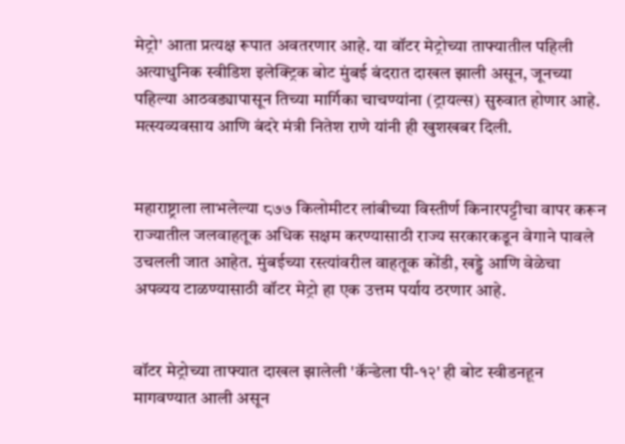मेट्रो' आता प्रत्यक्ष रूपात अवतरणार आहे. या वॉटर मेट्रोच्या ताफ्यातील पहिली अत्याधुनिक स्वीडिश इलेक्ट्रिक बोट मुंबई बंदरात दाखल झाली असून, जूनच्या पहिल्या आठवड्यापासून तिच्या मार्गिका चाचण्यांना (ट्रायल्स) सुरुवात होणार आहे. मत्स्यव्यवसाय आणि बंदरे मंत्री नितेश राणे यांनी ही खुशखबर दिली.


महाराष्ट्राला लाभलेल्या ८७७ किलोमीटर लांबीच्या विस्तीर्ण किनारपट्टीचा वापर करून राज्यातील जलवाहतूक अधिक सक्षम करण्यासाठी राज्य सरकारकडून वेगाने पावले उचलली जात आहेत. मुंबईच्या रस्त्यांवरील वाहतूक कोंडी, खड्डे आणि वेळेचा अपव्यय टाळण्यासाठी वॉटर मेट्रो हा एक उत्तम पर्याय ठरणार आहे.


वॉटर मेट्रोच्या ताफ्यात दाखल झालेली 'कॅन्डेला पी-१२' ही बोट स्वीडनहून मागवण्यात आली असून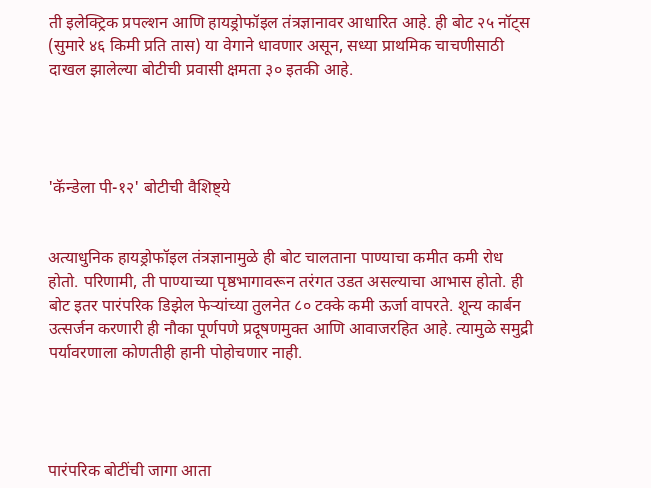ती इलेक्ट्रिक प्रपल्शन आणि हायड्रोफॉइल तंत्रज्ञानावर आधारित आहे. ही बोट २५ नॉट्स (सुमारे ४६ किमी प्रति तास) या वेगाने धावणार असून, सध्या प्राथमिक चाचणीसाठी दाखल झालेल्या बोटीची प्रवासी क्षमता ३० इतकी आहे.




'कॅन्डेला पी-१२' बोटीची वैशिष्ट्ये


अत्याधुनिक हायड्रोफॉइल तंत्रज्ञानामुळे ही बोट चालताना पाण्याचा कमीत कमी रोध होतो. परिणामी, ती पाण्याच्या पृष्ठभागावरून तरंगत उडत असल्याचा आभास होतो. ही बोट इतर पारंपरिक डिझेल फेऱ्यांच्या तुलनेत ८० टक्के कमी ऊर्जा वापरते. शून्य कार्बन उत्सर्जन करणारी ही नौका पूर्णपणे प्रदूषणमुक्त आणि आवाजरहित आहे. त्यामुळे समुद्री पर्यावरणाला कोणतीही हानी पोहोचणार नाही.




पारंपरिक बोटींची जागा आता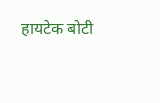हायटेक बोटी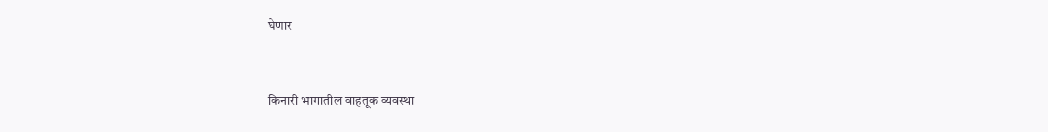घेणार


किनारी भागातील वाहतूक व्यवस्था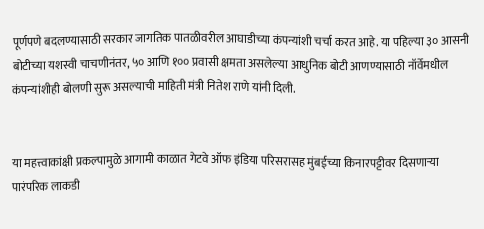पूर्णपणे बदलण्यासाठी सरकार जागतिक पातळीवरील आघाडीच्या कंपन्यांशी चर्चा करत आहे. या पहिल्या ३० आसनी बोटीच्या यशस्वी चाचणीनंतर, ५० आणि १०० प्रवासी क्षमता असलेल्या आधुनिक बोटी आणण्यासाठी नॉर्वेमधील कंपन्यांशीही बोलणी सुरू असल्याची माहिती मंत्री नितेश राणे यांनी दिली.


या महत्त्वाकांक्षी प्रकल्पामुळे आगामी काळात गेटवे ऑफ इंडिया परिसरासह मुंबईच्या किनारपट्टीवर दिसणाऱ्या पारंपरिक लाकडी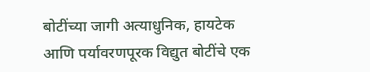बोटींच्या जागी अत्याधुनिक, हायटेक आणि पर्यावरणपूरक विद्युत बोटींचे एक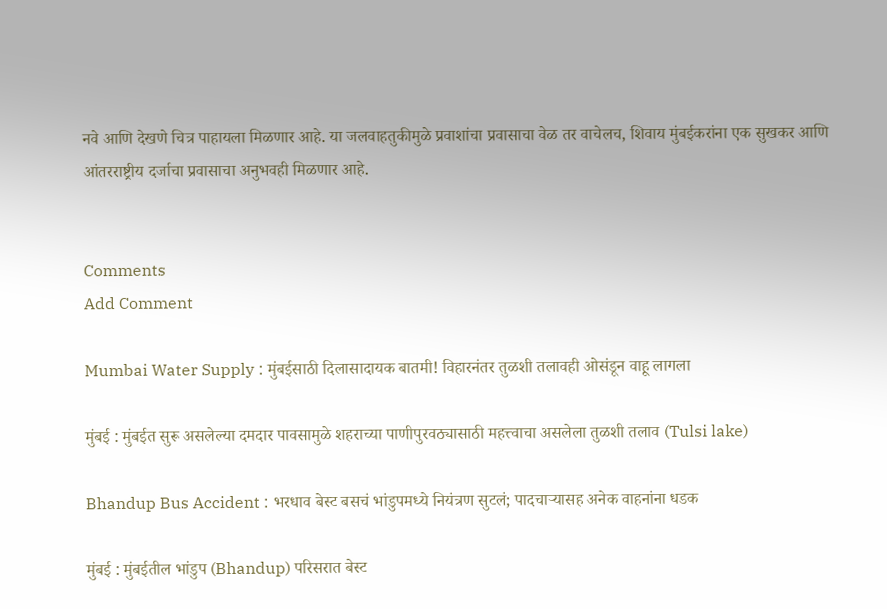नवे आणि देखणे चित्र पाहायला मिळणार आहे. या जलवाहतुकीमुळे प्रवाशांचा प्रवासाचा वेळ तर वाचेलच, शिवाय मुंबईकरांना एक सुखकर आणि आंतरराष्ट्रीय दर्जाचा प्रवासाचा अनुभवही मिळणार आहे.


Comments
Add Comment

Mumbai Water Supply : मुंबईसाठी दिलासादायक बातमी! विहारनंतर तुळशी तलावही ओसंडून वाहू लागला

मुंबई : मुंबईत सुरू असलेल्या दमदार पावसामुळे शहराच्या पाणीपुरवठ्यासाठी महत्त्वाचा असलेला तुळशी तलाव (Tulsi lake)

Bhandup Bus Accident : भरधाव बेस्ट बसचं भांडुपमध्ये नियंत्रण सुटलं; पादचाऱ्यासह अनेक वाहनांना धडक

मुंबई : मुंबईतील भांडुप (Bhandup) परिसरात बेस्ट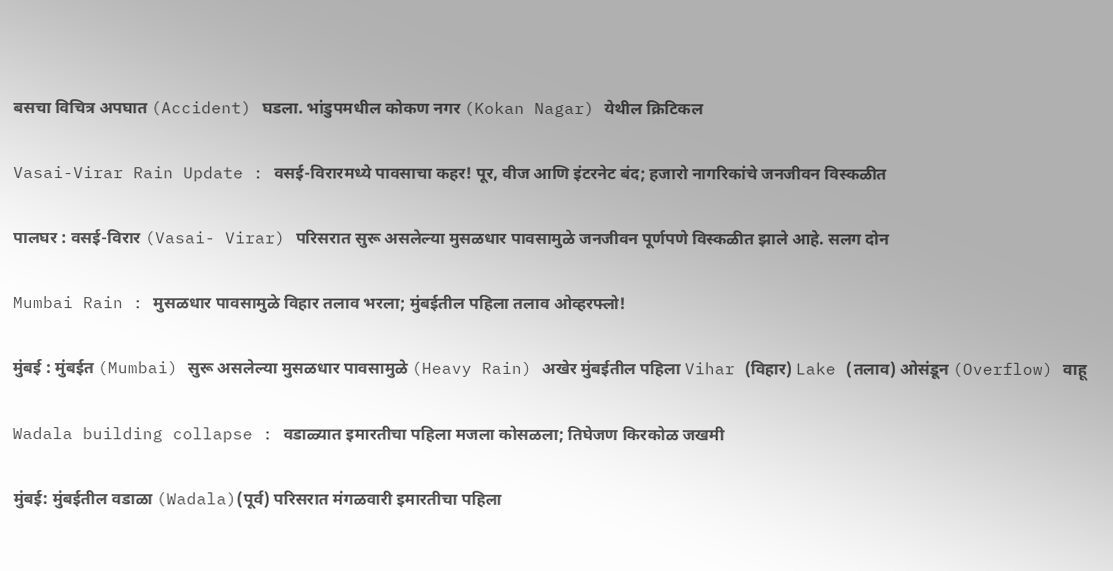बसचा विचित्र अपघात (Accident) घडला. भांडुपमधील कोकण नगर (Kokan Nagar) येथील क्रिटिकल

Vasai-Virar Rain Update : वसई-विरारमध्ये पावसाचा कहर! पूर, वीज आणि इंटरनेट बंद; हजारो नागरिकांचे जनजीवन विस्कळीत

पालघर : वसई-विरार (Vasai- Virar) परिसरात सुरू असलेल्या मुसळधार पावसामुळे जनजीवन पूर्णपणे विस्कळीत झाले आहे. सलग दोन

Mumbai Rain : मुसळधार पावसामुळे विहार तलाव भरला; मुंबईतील पहिला तलाव ओव्हरफ्लो!

मुंबई : मुंबईत (Mumbai) सुरू असलेल्या मुसळधार पावसामुळे (Heavy Rain) अखेर मुंबईतील पहिला Vihar (विहार) Lake (तलाव) ओसंडून (Overflow) वाहू

Wadala building collapse : वडाळ्यात इमारतीचा पहिला मजला कोसळला; तिघेजण किरकोळ जखमी

मुंबई: मुंबईतील वडाळा (Wadala)(पूर्व) परिसरात मंगळवारी इमारतीचा पहिला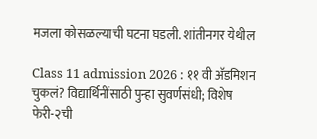मजला कोसळल्याची घटना घडली. शांतीनगर येथील

Class 11 admission 2026 : ११ वी अ‍ॅडमिशन चुकलं? विद्यार्थिनींसाठी पुन्हा सुवर्णसंधी; विशेष फेरी-२ची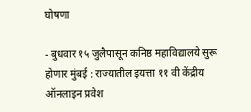घोषणा

- बुधवार १५ जुलैपासून कनिष्ठ महाविद्यालये सुरू होणार मुंबई : राज्यातील इयत्ता ११ वी केंद्रीय ऑनलाइन प्रवेश